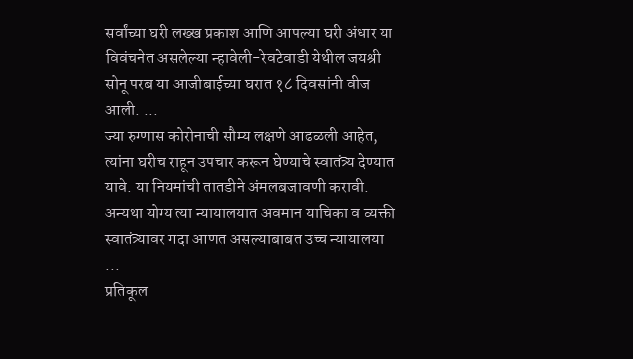सर्वांच्या घरी लख्ख प्रकाश आणि आपल्या घरी अंधार या विवंचनेत असलेल्या न्हावेली-रेवटेवाडी येथील जयश्री सोनू परब या आजीबाईच्या घरात १८ दिवसांनी वीज आली. ...
ज्या रुग्णास कोरोनाची सौम्य लक्षणे आढळली आहेत, त्यांना घरीच राहून उपचार करून घेण्याचे स्वातंत्र्य देण्यात यावे. या नियमांची तातडीने अंमलबजावणी करावी. अन्यथा योग्य त्या न्यायालयात अवमान याचिका व व्यक्ती स्वातंत्र्यावर गदा आणत असल्याबाबत उच्च न्यायालया ...
प्रतिकूल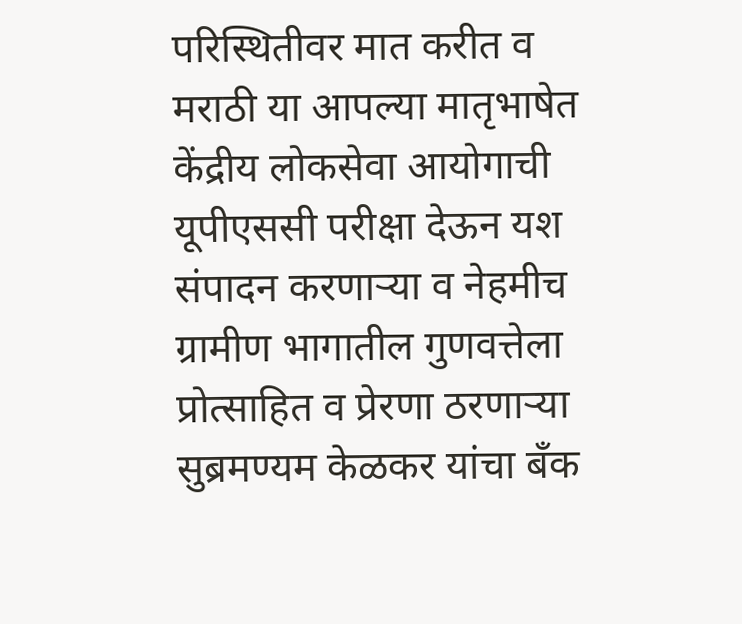परिस्थितीवर मात करीत व मराठी या आपल्या मातृभाषेत केंद्रीय लोकसेवा आयोगाची यूपीएससी परीक्षा देऊन यश संपादन करणाऱ्या व नेहमीच ग्रामीण भागातील गुणवत्तेला प्रोत्साहित व प्रेरणा ठरणाऱ्या सुब्रमण्यम केळकर यांचा बँक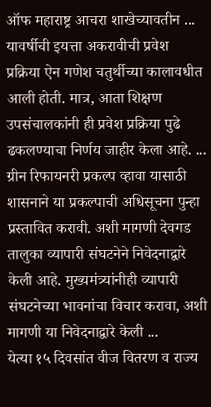ऑफ महाराष्ट्र आचरा शाखेच्यावतीन ...
यावर्षीची इयत्ता अकरावीची प्रवेश प्रक्रिया ऐन गणेश चतुर्थीच्या कालावधीत आली होती. मात्र, आता शिक्षण उपसंचालकांनी ही प्रवेश प्रक्रिया पुढे ढकलण्याचा निर्णय जाहीर केला आहे. ...
ग्रीन रिफायनरी प्रकल्प व्हावा यासाठी शासनाने या प्रकल्पाची अधिसूचना पुन्हा प्रस्तावित करावी. अशी मागणी देवगड तालुका व्यापारी संघटनेने निवेदनाद्वारे केली आहे. मुख्यमंत्र्यांनीही व्यापारी संघटनेच्या भावनांचा विचार करावा, अशी मागणी या निवेदनाद्वारे केली ...
येत्या १५ दिवसांत वीज वितरण व राज्य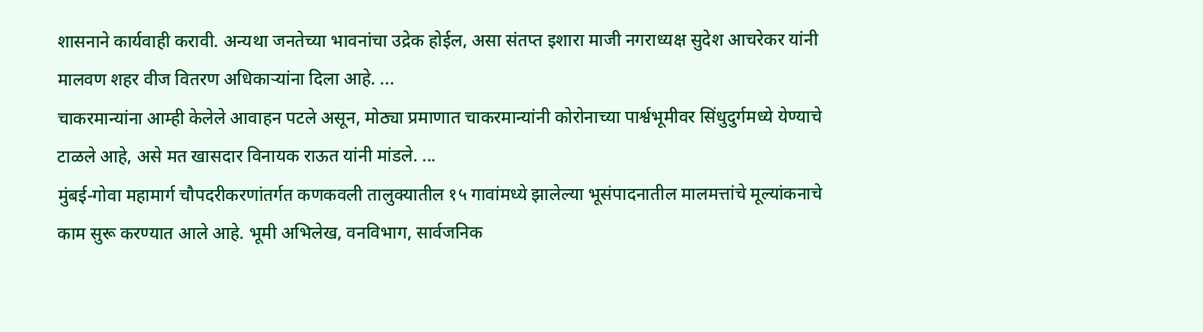शासनाने कार्यवाही करावी. अन्यथा जनतेच्या भावनांचा उद्रेक होईल, असा संतप्त इशारा माजी नगराध्यक्ष सुदेश आचरेकर यांनी मालवण शहर वीज वितरण अधिकाऱ्यांना दिला आहे. ...
चाकरमान्यांना आम्ही केलेले आवाहन पटले असून, मोठ्या प्रमाणात चाकरमान्यांनी कोरोनाच्या पार्श्वभूमीवर सिंधुदुर्गमध्ये येण्याचे टाळले आहे, असे मत खासदार विनायक राऊत यांनी मांडले. ...
मुंबई-गोवा महामार्ग चौपदरीकरणांतर्गत कणकवली तालुक्यातील १५ गावांमध्ये झालेल्या भूसंपादनातील मालमत्तांचे मूल्यांकनाचे काम सुरू करण्यात आले आहे. भूमी अभिलेख, वनविभाग, सार्वजनिक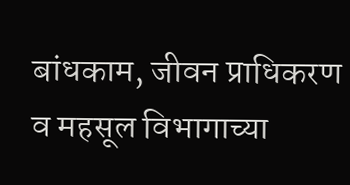बांधकाम, जीवन प्राधिकरण व महसूल विभागाच्या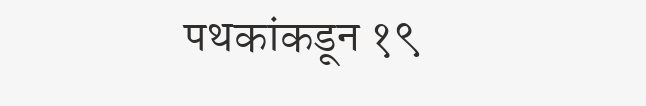पथकांकडून १९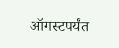ऑगस्टपर्यंत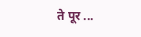ते पूर ...